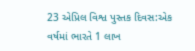23 એપ્રિલ વિશ્વ પુસ્તક દિવસ:એક વર્ષમાં ભારતે 1 લાખ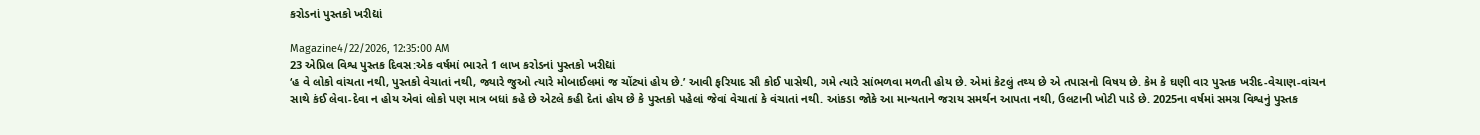કરોડનાં પુસ્તકો ખરીદ્યાં

Magazine4/22/2026, 12:35:00 AM
23 એપ્રિલ વિશ્વ પુસ્તક દિવસ:એક વર્ષમાં ભારતે 1 લાખ કરોડનાં પુસ્તકો ખરીદ્યાં
‘હ વે લોકો વાંચતા નથી, પુસ્તકો વેચાતાં નથી, જ્યારે જુઓ ત્યારે મોબાઈલમાં જ ચોંટ્યાં હોય છે.’ આવી ફરિયાદ સૌ કોઈ પાસેથી, ગમે ત્યારે સાંભળવા મળતી હોય છે. એમાં કેટલું તથ્ય છે એ તપાસનો વિષય છે. કેમ કે ઘણી વાર પુસ્તક ખરીદ-વેચાણ-વાંચન સાથે કંઈ લેવા-દેવા ન હોય એવાં લોકો પણ માત્ર બધાં કહે છે એટલે કહી દેતાં હોય છે કે પુસ્તકો પહેલાં જેવાં વેચાતાં કે વંચાતાં નથી. આંકડા જોકે આ માન્યતાને જરાય સમર્થન આપતા નથી, ઉલટાની ખોટી પાડે છે. 2025ના વર્ષમાં સમગ્ર વિશ્વનું પુસ્તક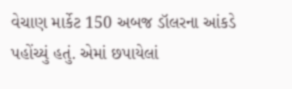વેચાણ માર્કેટ 150 અબજ ડૉલરના આંકડે પહોંચ્યું હતું. એમાં છપાયેલાં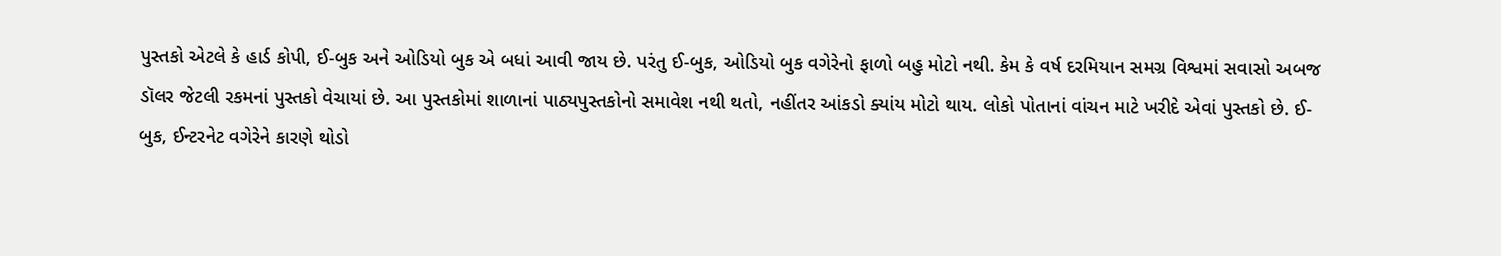પુસ્તકો એટલે કે હાર્ડ કોપી, ઈ-બુક અને ઓડિયો બુક એ બધાં આવી જાય છે. પરંતુ ઈ-બુક, ઓડિયો બુક વગેરેનો ફાળો બહુ મોટો નથી. કેમ કે વર્ષ દરમિયાન સમગ્ર વિશ્વમાં સવાસો અબજ ડૉલર જેટલી રકમનાં પુસ્તકો વેચાયાં છે. આ પુસ્તકોમાં શાળાનાં પાઠ્યપુસ્તકોનો સમાવેશ નથી થતો, નહીંતર આંકડો ક્યાંય મોટો થાય. લોકો પોતાનાં વાંચન માટે ખરીદે એવાં પુસ્તકો છે. ઈ-બુક, ઈન્ટરનેટ વગેરેને કારણે થોડો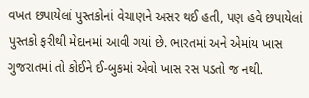વખત છપાયેલાં પુસ્તકોનાં વેચાણને અસર થઈ હતી, પણ હવે છપાયેલાં પુસ્તકો ફરીથી મેદાનમાં આવી ગયાં છે. ભારતમાં અને એમાંય ખાસ ગુજરાતમાં તો કોઈને ઈ-બુકમાં એવો ખાસ રસ પડતો જ નથી.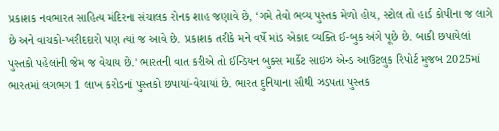પ્રકાશક નવભારત સાહિત્ય મંદિરના સંચાલક રોનક શાહ જણાવે છે, ‘ગમે તેવો ભવ્ય પુસ્તક મેળો હોય, સ્ટોલ તો હાર્ડ કોપીના જ લાગે છે અને વાચકો-ખરીદદારો પણ ત્યાં જ આવે છે. પ્રકાશક તરીકે મને વર્ષે માંડ એકાદ વ્યક્તિ ઈ-બુક અંગે પૂછે છે. બાકી છપાયેલાં પુસ્તકો પહેલાંની જેમ જ વેચાય છે.' ભારતની વાત કરીએ તો ઈન્ડિયન બુક્સ માર્કેટ સાઇઝ એન્ડ આઉટલુક રિપોર્ટ મુજબ 2025માં ભારતમાં લગભગ 1 લાખ કરોડનાં પુસ્તકો છપાયાં-વેચાયાં છે. ભારત દુનિયાના સૌથી ઝડપતા પુસ્તક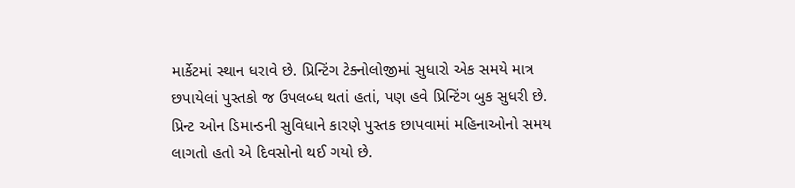માર્કેટમાં સ્થાન ધરાવે છે. પ્રિન્ટિંગ ટેક્નોલોજીમાં સુધારો એક સમયે માત્ર છપાયેલાં પુસ્તકો જ ઉપલબ્ધ થતાં હતાં, પણ હવે પ્રિન્ટિંગ બુક સુધરી છે. પ્રિન્ટ ઓન ડિમાન્ડની સુવિધાને કારણે પુસ્તક છાપવામાં મહિનાઓનો સમય લાગતો હતો એ દિવસોનો થઈ ગયો છે.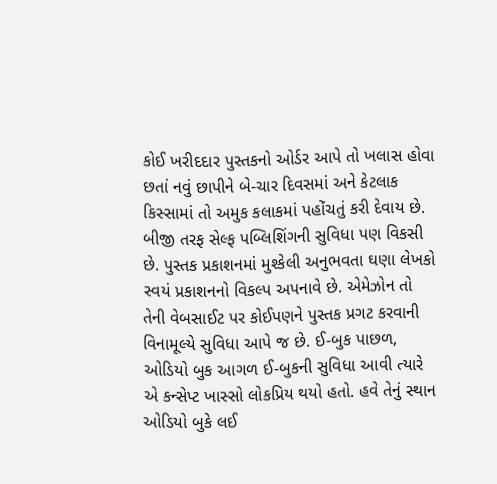કોઈ ખરીદદાર પુસ્તકનો ઓર્ડર આપે તો ખલાસ હોવા છતાં નવું છાપીને બે-ચાર દિવસમાં અને કેટલાક કિસ્સામાં તો અમુક કલાકમાં પહોંચતું કરી દેવાય છે. બીજી તરફ સેલ્ફ પબ્લિશિંગની સુવિધા પણ વિકસી છે. પુસ્તક પ્રકાશનમાં મુશ્કેલી અનુભવતા ઘણા લેખકો સ્વયં પ્રકાશનનો વિકલ્પ અપનાવે છે. એમેઝોન તો તેની વેબસાઈટ પર કોઈપણને પુસ્તક પ્રગટ કરવાની વિનામૂલ્યે સુવિધા આપે જ છે. ઈ-બુક પાછળ, ઓડિયો બુક આગળ ઈ-બુકની સુવિધા આવી ત્યારે એ કન્સેપ્ટ ખાસ્સો લોકપ્રિય થયો હતો. હવે તેનું સ્થાન ઓડિયો બુકે લઈ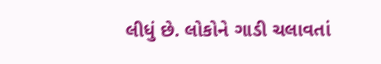લીધું છે. લોકોને ગાડી ચલાવતાં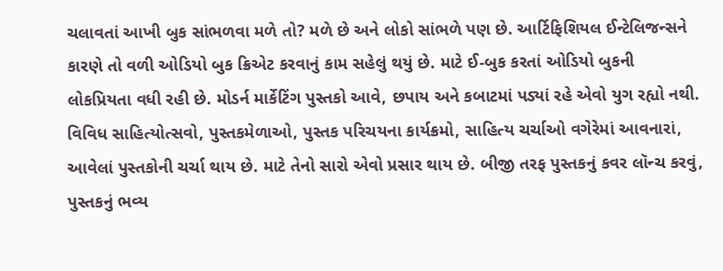ચલાવતાં આખી બુક સાંભળવા મળે તો? મળે છે અને લોકો સાંભળે પણ છે. આર્ટિફિશિયલ ઈન્ટેલિજન્સને કારણે તો વળી ઓડિયો બુક ક્રિએટ કરવાનું કામ સહેલું થયું છે. માટે ઈ-બુક કરતાં ઓડિયો બુકની લોકપ્રિયતા વધી રહી છે. મોડર્ન માર્કેટિંગ પુસ્તકો આવે, છપાય અને કબાટમાં પડ્યાં રહે એવો યુગ રહ્યો નથી. વિવિધ સાહિત્યોત્સવો, પુસ્તકમેળાઓ, પુસ્તક પરિચયના કાર્યક્રમો, સાહિત્ય ચર્ચાઓ વગેરેમાં આવનારાં, આવેલાં પુસ્તકોની ચર્ચા થાય છે. માટે તેનો સારો એવો પ્રસાર થાય છે. બીજી તરફ પુસ્તકનું કવર લૉન્ચ કરવું, પુસ્તકનું ભવ્ય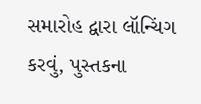સમારોહ દ્વારા લૉન્ચિંગ કરવું, પુસ્તકના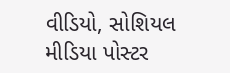વીડિયો, સોશિયલ મીડિયા પોસ્ટર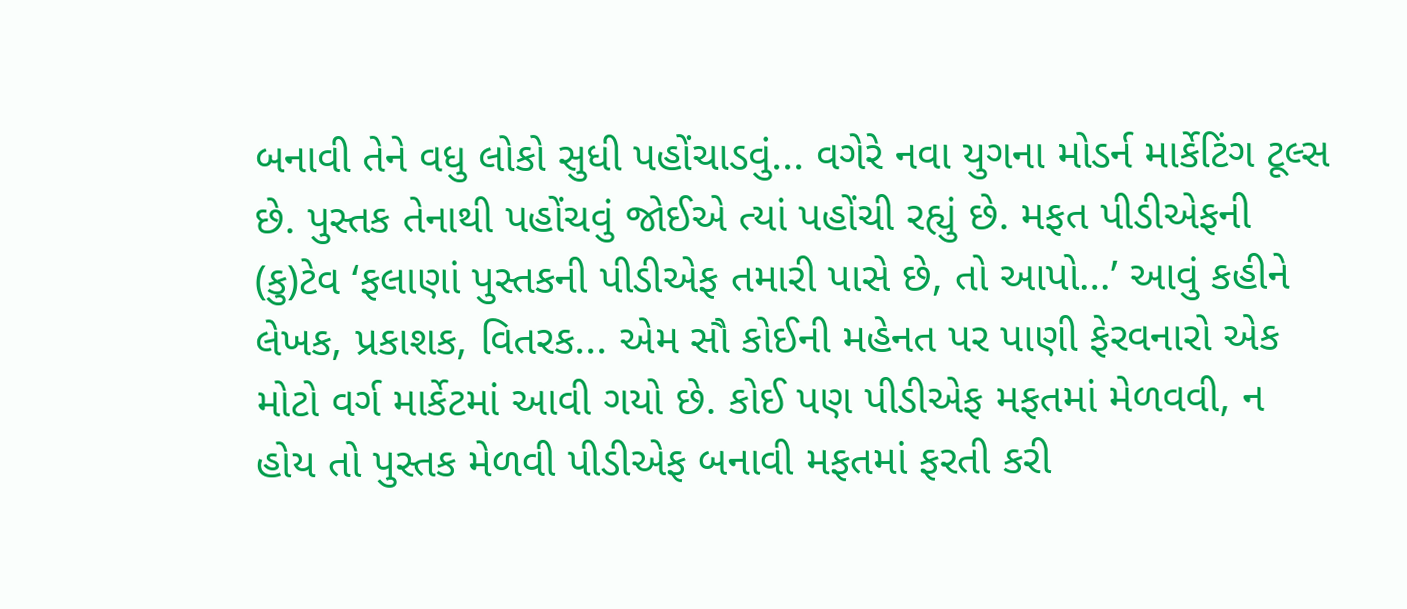બનાવી તેને વધુ લોકો સુધી પહોંચાડવું... વગેરે નવા યુગના મોડર્ન માર્કેટિંગ ટૂલ્સ છે. પુસ્તક તેનાથી પહોંચવું જોઈએ ત્યાં પહોંચી રહ્યું છે. મફત પીડીએફની (કુ)ટેવ ‘ફલાણાં પુસ્તકની પીડીએફ તમારી પાસે છે, તો આપો…’ આવું કહીને લેખક, પ્રકાશક, વિતરક... એમ સૌ કોઈની મહેનત પર પાણી ફેરવનારો એક મોટો વર્ગ માર્કેટમાં આવી ગયો છે. કોઈ પણ પીડીએફ મફતમાં મેળવવી, ન હોય તો પુસ્તક મેળવી પીડીએફ બનાવી મફતમાં ફરતી કરી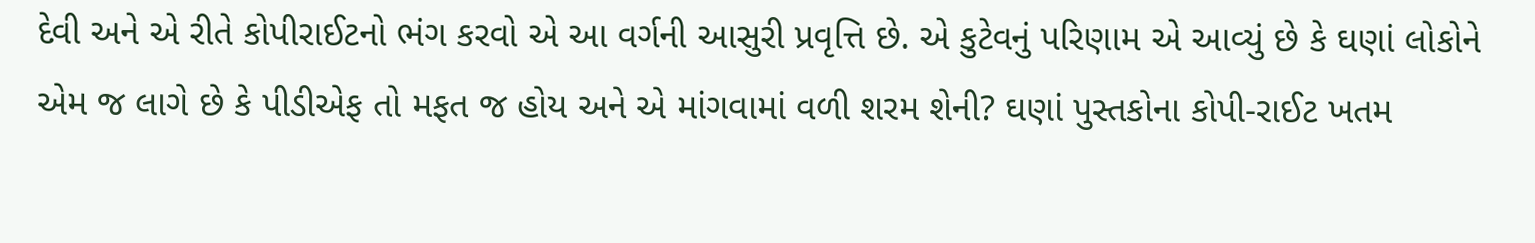દેવી અને એ રીતે કોપીરાઈટનો ભંગ કરવો એ આ વર્ગની આસુરી પ્રવૃત્તિ છે. એ કુટેવનું પરિણામ એ આવ્યું છે કે ઘણાં લોકોને એમ જ લાગે છે કે પીડીએફ તો મફત જ હોય અને એ માંગવામાં વળી શરમ શેની? ઘણાં પુસ્તકોના કોપી-રાઈટ ખતમ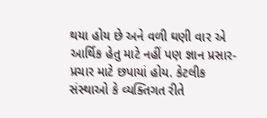થયા હોય છે અને વળી ઘણી વાર એ આર્થિક હેતુ માટે નહીં પણ જ્ઞાન પ્રસાર-પ્રચાર માટે છપાયાં હોય. કેટલીક સંસ્થાઓ કે વ્યક્તિગત રીતે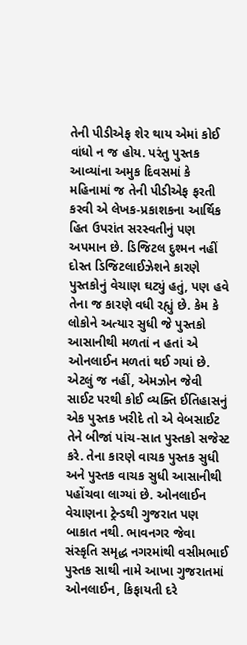તેની પીડીએફ શેર થાય એમાં કોઈ વાંધો ન જ હોય. પરંતુ પુસ્તક આવ્યાંના અમુક દિવસમાં કે મહિનામાં જ તેની પીડીએફ ફરતી કરવી એ લેખક-પ્રકાશકના આર્થિક હિત ઉપરાંત સરસ્વતીનું પણ અપમાન છે. ડિજિટલ દુશ્મન નહીં દોસ્ત ડિજિટલાઈઝેશને કારણે પુસ્તકોનું વેચાણ ઘટ્યું હતું, પણ હવે તેના જ કારણે વધી રહ્યું છે. કેમ કે લોકોને અત્યાર સુધી જે પુસ્તકો આસાનીથી મળતાં ન હતાં એ ઓનલાઈન મળતાં થઈ ગયાં છે. એટલું જ નહીં, એમઝોન જેવી સાઈટ પરથી કોઈ વ્યક્તિ ઈતિહાસનું એક પુસ્તક ખરીદે તો એ વેબસાઈટ તેને બીજાં પાંચ-સાત પુસ્તકો સજેસ્ટ કરે. તેના કારણે વાચક પુસ્તક સુધી અને પુસ્તક વાચક સુધી આસાનીથી પહોંચવા લાગ્યાં છે. ઓનલાઈન વેચાણના ટ્રેન્ડથી ગુજરાત પણ બાકાત નથી. ભાવનગર જેવા સંસ્કૃતિ સમૃદ્ધ નગરમાંથી વસીમભાઈ પુસ્તક સાથી નામે આખા ગુજરાતમાં ઓનલાઈન, કિફાયતી દરે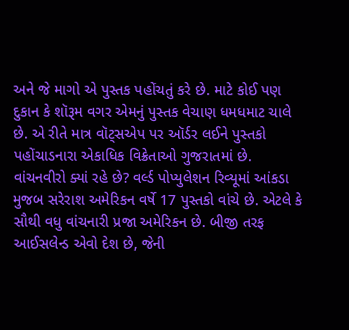અને જે માગો એ પુસ્તક પહોંચતું કરે છે. માટે કોઈ પણ દુકાન કે શૉરૂમ વગર એમનું પુસ્તક વેચાણ ધમધમાટ ચાલે છે. એ રીતે માત્ર વૉટ્સએપ પર ઑર્ડર લઈને પુસ્તકો પહોંચાડનારા એકાધિક વિક્રેતાઓ ગુજરાતમાં છે. વાંચનવીરો ક્યાં રહે છે? વર્લ્ડ પોપ્યુલેશન રિવ્યૂમાં આંકડા મુજબ સરેરાશ અમેરિકન વર્ષે 17 પુસ્તકો વાંચે છે. એટલે કે સૌથી વધુ વાંચનારી પ્રજા અમેરિકન છે. બીજી તરફ આઈસલેન્ડ એવો દેશ છે, જેની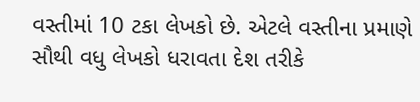વસ્તીમાં 10 ટકા લેખકો છે. એટલે વસ્તીના પ્રમાણે સૌથી વધુ લેખકો ધરાવતા દેશ તરીકે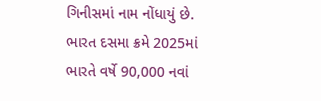ગિનીસમાં નામ નોંધાયું છે. ભારત દસમા ક્રમે 2025માં ભારતે વર્ષે 90,000 નવાં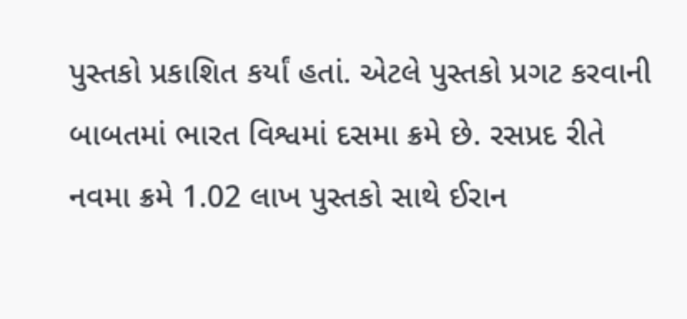પુસ્તકો પ્રકાશિત કર્યાં હતાં. એટલે પુસ્તકો પ્રગટ કરવાની બાબતમાં ભારત વિશ્વમાં દસમા ક્રમે છે. રસપ્રદ રીતે નવમા ક્રમે 1.02 લાખ પુસ્તકો સાથે ઈરાન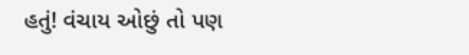હતું! વંચાય ઓછું તો પણ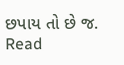છપાય તો છે જ.
Read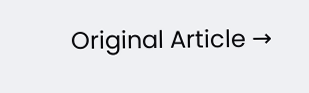Original Article →